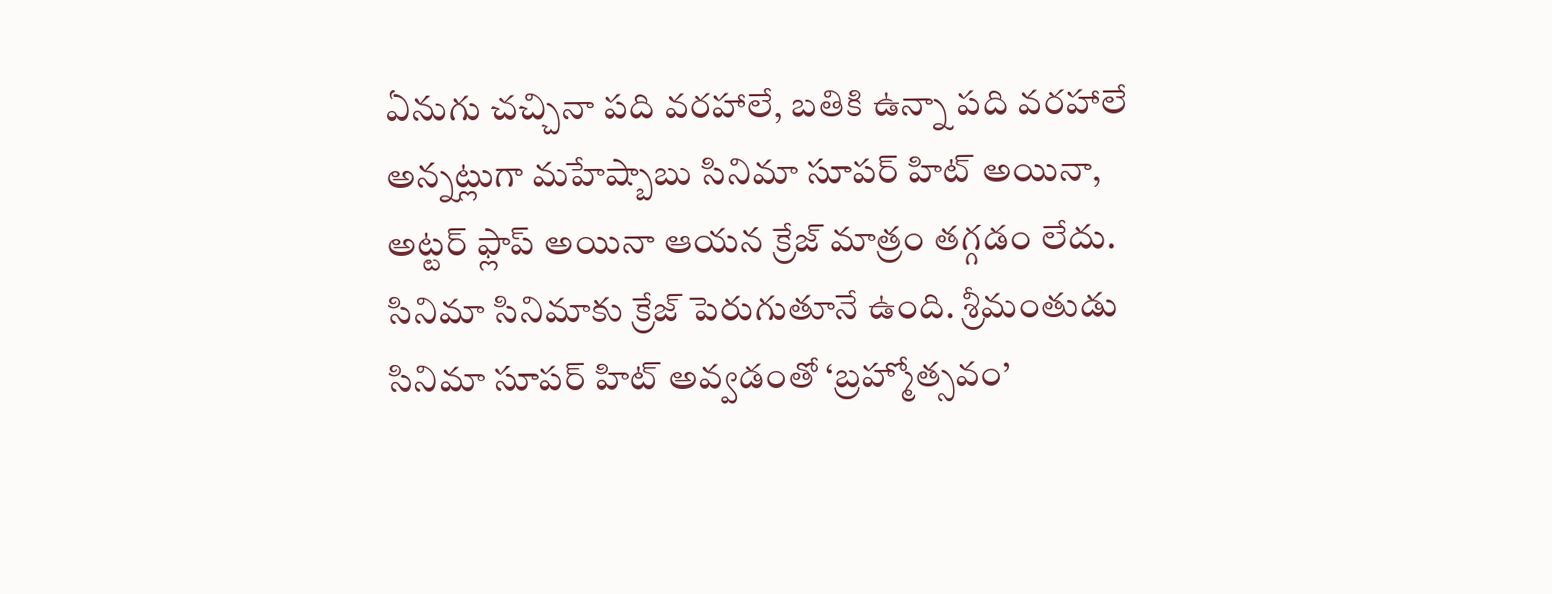ఏనుగు చచ్చినా పది వరహాలే, బతికి ఉన్నా పది వరహాలే అన్నట్లుగా మహేష్బాబు సినిమా సూపర్ హిట్ అయినా, అట్టర్ ఫ్లాప్ అయినా ఆయన క్రేజ్ మాత్రం తగ్గడం లేదు. సినిమా సినిమాకు క్రేజ్ పెరుగుతూనే ఉంది. శ్రీమంతుడు సినిమా సూపర్ హిట్ అవ్వడంతో ‘బ్రహ్మోత్సవం’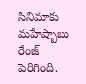సినిమాకు మహేష్బాబు రేంజ్ పెరిగింది.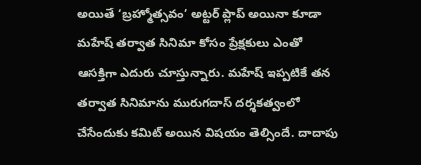అయితే ‘బ్రహ్మోత్సవం’ అట్టర్ ప్లాప్ అయినా కూడా మహేష్ తర్వాత సినిమా కోసం ప్రేక్షకులు ఎంతో ఆసక్తిగా ఎదురు చూస్తున్నారు. మహేష్ ఇప్పటికే తన తర్వాత సినిమాను మురుగదాస్ దర్శకత్వంలో చేసేందుకు కమిట్ అయిన విషయం తెల్సిందే. దాదాపు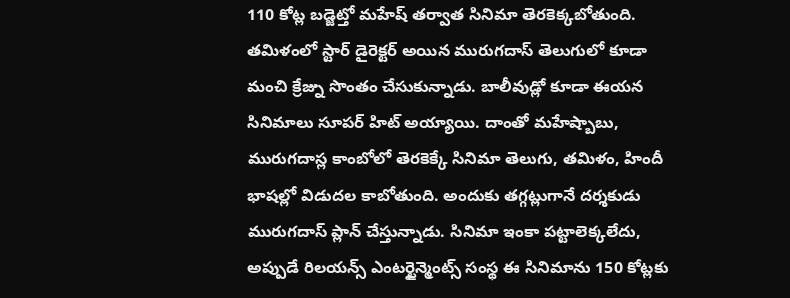110 కోట్ల బడ్జెట్తో మహేష్ తర్వాత సినిమా తెరకెక్కబోతుంది.
తమిళంలో స్టార్ డైరెక్టర్ అయిన మురుగదాస్ తెలుగులో కూడా మంచి క్రేజ్ను సొంతం చేసుకున్నాడు. బాలీవుడ్లో కూడా ఈయన సినిమాలు సూపర్ హిట్ అయ్యాయి. దాంతో మహేష్బాబు, మురుగదాస్ల కాంబోలో తెరకెక్కే సినిమా తెలుగు, తమిళం, హిందీ భాషల్లో విడుదల కాబోతుంది. అందుకు తగ్గట్లుగానే దర్శకుడు మురుగదాస్ ప్లాన్ చేస్తున్నాడు. సినిమా ఇంకా పట్టాలెక్కలేదు, అప్పుడే రిలయన్స్ ఎంటర్టైన్మెంట్స్ సంస్థ ఈ సినిమాను 150 కోట్లకు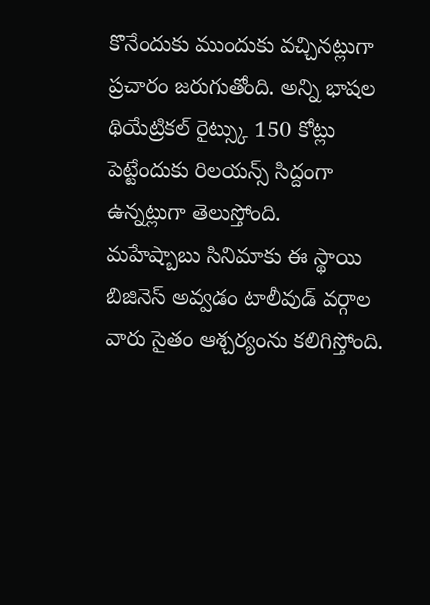కొనేందుకు ముందుకు వచ్చినట్లుగా ప్రచారం జరుగుతోంది. అన్ని భాషల థియేట్రికల్ రైట్స్కు 150 కోట్లు పెట్టేందుకు రిలయన్స్ సిద్దంగా ఉన్నట్లుగా తెలుస్తోంది.
మహేష్బాబు సినిమాకు ఈ స్థాయి బిజినెస్ అవ్వడం టాలీవుడ్ వర్గాల వారు సైతం ఆశ్చర్యంను కలిగిస్తోంది.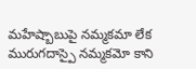మహేష్బాబుపై నమ్మకమా లేక మురుగదాస్పై నమ్మకమో కాని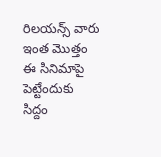రిలయన్స్ వారు ఇంత మొత్తం ఈ సినిమాపై పెట్టేందుకు సిద్దం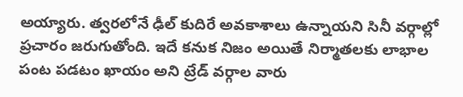అయ్యారు. త్వరలోనే ఢీల్ కుదిరే అవకాశాలు ఉన్నాయని సినీ వర్గాల్లో ప్రచారం జరుగుతోంది. ఇదే కనుక నిజం అయితే నిర్మాతలకు లాభాల పంట పడటం ఖాయం అని ట్రేడ్ వర్గాల వారు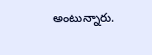అంటున్నారు.